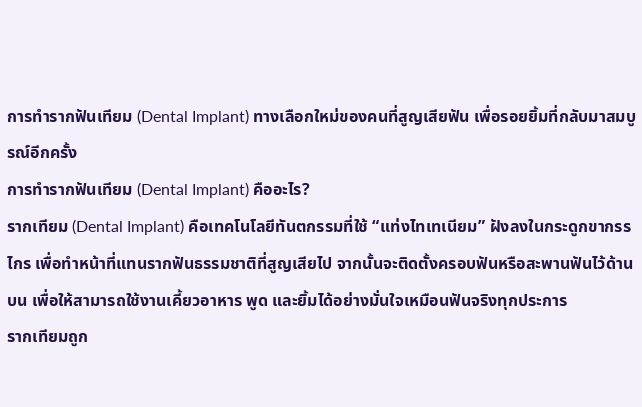การทำรากฟันเทียม (Dental Implant) ทางเลือกใหม่ของคนที่สูญเสียฟัน เพื่อรอยยิ้มที่กลับมาสมบูรณ์อีกครั้ง
การทำรากฟันเทียม (Dental Implant) คืออะไร?
รากเทียม (Dental Implant) คือเทคโนโลยีทันตกรรมที่ใช้ “แท่งไทเทเนียม” ฝังลงในกระดูกขากรรไกร เพื่อทำหน้าที่แทนรากฟันธรรมชาติที่สูญเสียไป จากนั้นจะติดตั้งครอบฟันหรือสะพานฟันไว้ด้านบน เพื่อให้สามารถใช้งานเคี้ยวอาหาร พูด และยิ้มได้อย่างมั่นใจเหมือนฟันจริงทุกประการ
รากเทียมถูก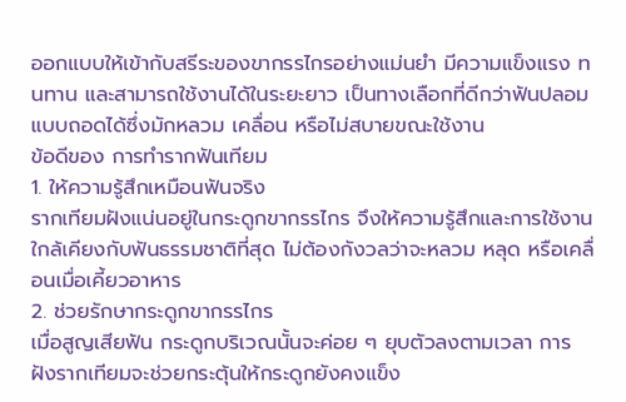ออกแบบให้เข้ากับสรีระของขากรรไกรอย่างแม่นยำ มีความแข็งแรง ทนทาน และสามารถใช้งานได้ในระยะยาว เป็นทางเลือกที่ดีกว่าฟันปลอมแบบถอดได้ซึ่งมักหลวม เคลื่อน หรือไม่สบายขณะใช้งาน
ข้อดีของ การทำรากฟันเทียม
1. ให้ความรู้สึกเหมือนฟันจริง
รากเทียมฝังแน่นอยู่ในกระดูกขากรรไกร จึงให้ความรู้สึกและการใช้งานใกล้เคียงกับฟันธรรมชาติที่สุด ไม่ต้องกังวลว่าจะหลวม หลุด หรือเคลื่อนเมื่อเคี้ยวอาหาร
2. ช่วยรักษากระดูกขากรรไกร
เมื่อสูญเสียฟัน กระดูกบริเวณนั้นจะค่อย ๆ ยุบตัวลงตามเวลา การฝังรากเทียมจะช่วยกระตุ้นให้กระดูกยังคงแข็ง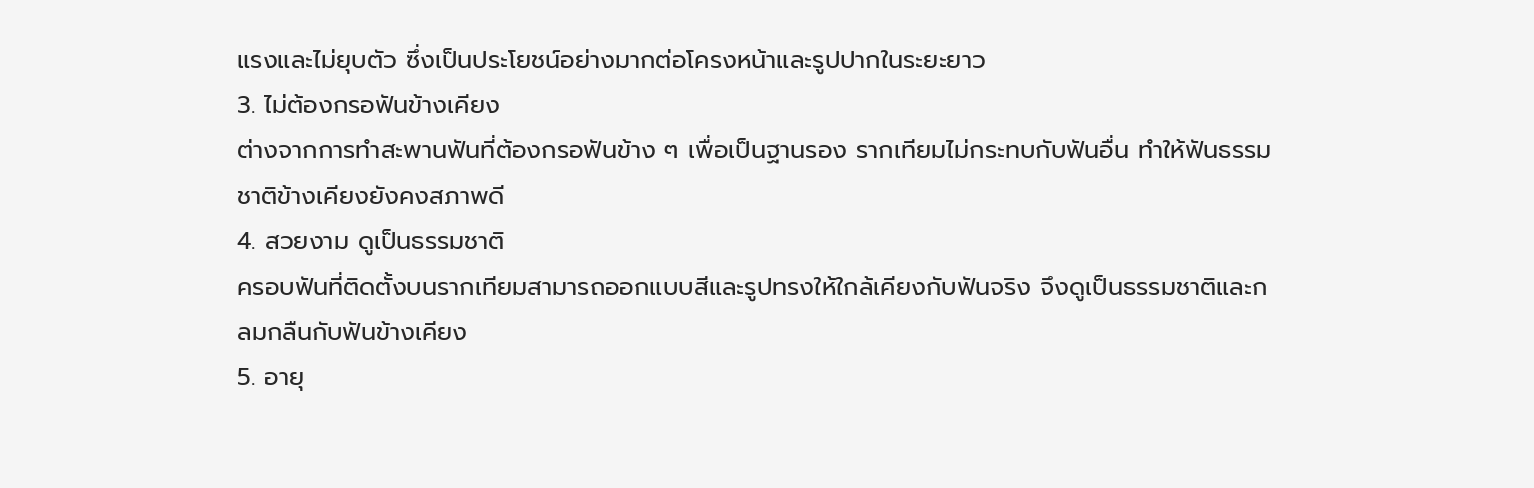แรงและไม่ยุบตัว ซึ่งเป็นประโยชน์อย่างมากต่อโครงหน้าและรูปปากในระยะยาว
3. ไม่ต้องกรอฟันข้างเคียง
ต่างจากการทำสะพานฟันที่ต้องกรอฟันข้าง ๆ เพื่อเป็นฐานรอง รากเทียมไม่กระทบกับฟันอื่น ทำให้ฟันธรรมชาติข้างเคียงยังคงสภาพดี
4. สวยงาม ดูเป็นธรรมชาติ
ครอบฟันที่ติดตั้งบนรากเทียมสามารถออกแบบสีและรูปทรงให้ใกล้เคียงกับฟันจริง จึงดูเป็นธรรมชาติและกลมกลืนกับฟันข้างเคียง
5. อายุ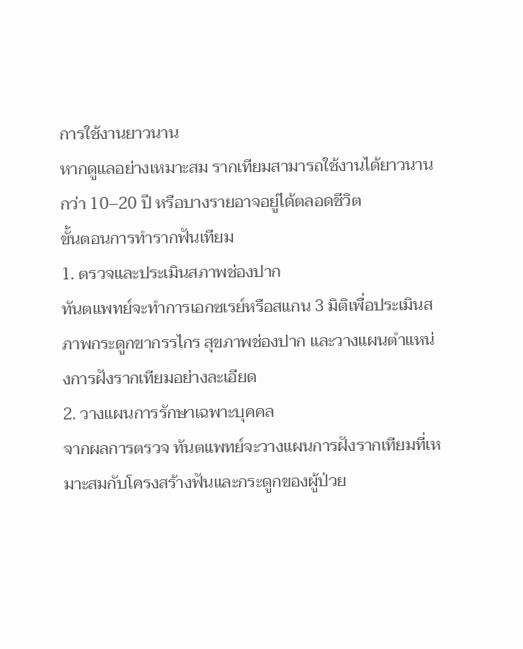การใช้งานยาวนาน
หากดูแลอย่างเหมาะสม รากเทียมสามารถใช้งานได้ยาวนานกว่า 10–20 ปี หรือบางรายอาจอยู่ได้ตลอดชีวิต
ขั้นตอนการทำรากฟันเทียม
1. ตรวจและประเมินสภาพช่องปาก
ทันตแพทย์จะทำการเอกซเรย์หรือสแกน 3 มิติเพื่อประเมินสภาพกระดูกขากรรไกร สุขภาพช่องปาก และวางแผนตำแหน่งการฝังรากเทียมอย่างละเอียด
2. วางแผนการรักษาเฉพาะบุคคล
จากผลการตรวจ ทันตแพทย์จะวางแผนการฝังรากเทียมที่เหมาะสมกับโครงสร้างฟันและกระดูกของผู้ป่วย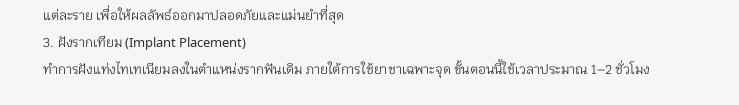แต่ละราย เพื่อให้ผลลัพธ์ออกมาปลอดภัยและแม่นยำที่สุด
3. ฝังรากเทียม (Implant Placement)
ทำการฝังแท่งไทเทเนียมลงในตำแหน่งรากฟันเดิม ภายใต้การใช้ยาชาเฉพาะจุด ขั้นตอนนี้ใช้เวลาประมาณ 1–2 ชั่วโมง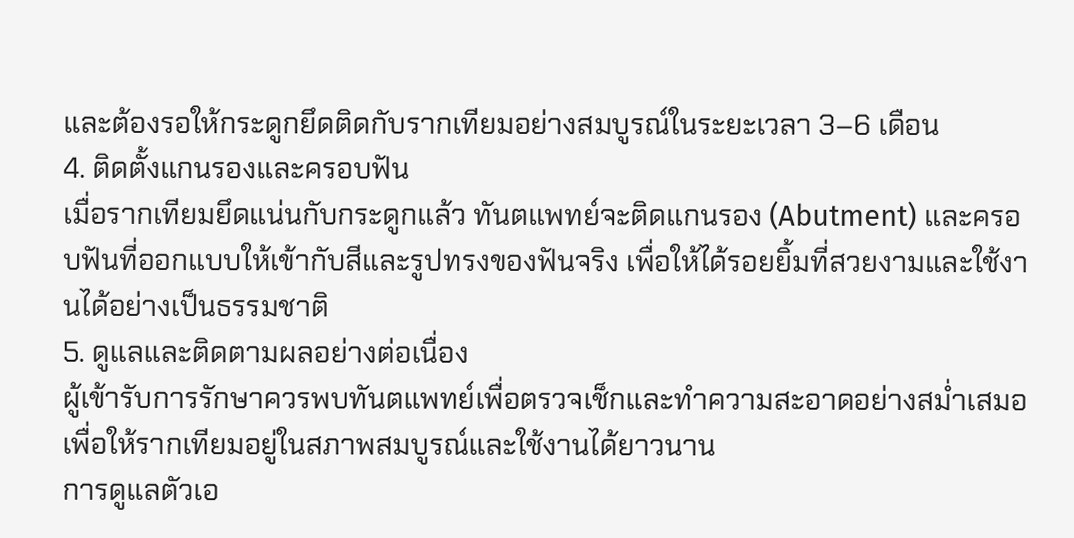และต้องรอให้กระดูกยึดติดกับรากเทียมอย่างสมบูรณ์ในระยะเวลา 3–6 เดือน
4. ติดตั้งแกนรองและครอบฟัน
เมื่อรากเทียมยึดแน่นกับกระดูกแล้ว ทันตแพทย์จะติดแกนรอง (Abutment) และครอบฟันที่ออกแบบให้เข้ากับสีและรูปทรงของฟันจริง เพื่อให้ได้รอยยิ้มที่สวยงามและใช้งานได้อย่างเป็นธรรมชาติ
5. ดูแลและติดตามผลอย่างต่อเนื่อง
ผู้เข้ารับการรักษาควรพบทันตแพทย์เพื่อตรวจเช็กและทำความสะอาดอย่างสม่ำเสมอ เพื่อให้รากเทียมอยู่ในสภาพสมบูรณ์และใช้งานได้ยาวนาน
การดูแลตัวเอ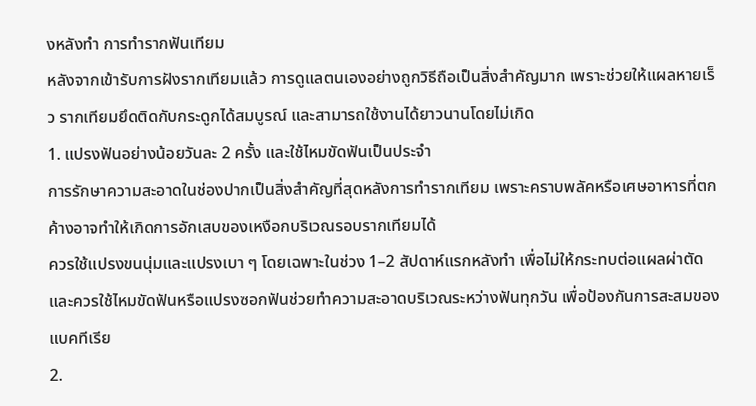งหลังทำ การทำรากฟันเทียม
หลังจากเข้ารับการฝังรากเทียมแล้ว การดูแลตนเองอย่างถูกวิธีถือเป็นสิ่งสำคัญมาก เพราะช่วยให้แผลหายเร็ว รากเทียมยึดติดกับกระดูกได้สมบูรณ์ และสามารถใช้งานได้ยาวนานโดยไม่เกิด
1. แปรงฟันอย่างน้อยวันละ 2 ครั้ง และใช้ไหมขัดฟันเป็นประจำ
การรักษาความสะอาดในช่องปากเป็นสิ่งสำคัญที่สุดหลังการทำรากเทียม เพราะคราบพลัคหรือเศษอาหารที่ตกค้างอาจทำให้เกิดการอักเสบของเหงือกบริเวณรอบรากเทียมได้
ควรใช้แปรงขนนุ่มและแปรงเบา ๆ โดยเฉพาะในช่วง 1–2 สัปดาห์แรกหลังทำ เพื่อไม่ให้กระทบต่อแผลผ่าตัด และควรใช้ไหมขัดฟันหรือแปรงซอกฟันช่วยทำความสะอาดบริเวณระหว่างฟันทุกวัน เพื่อป้องกันการสะสมของแบคทีเรีย
2.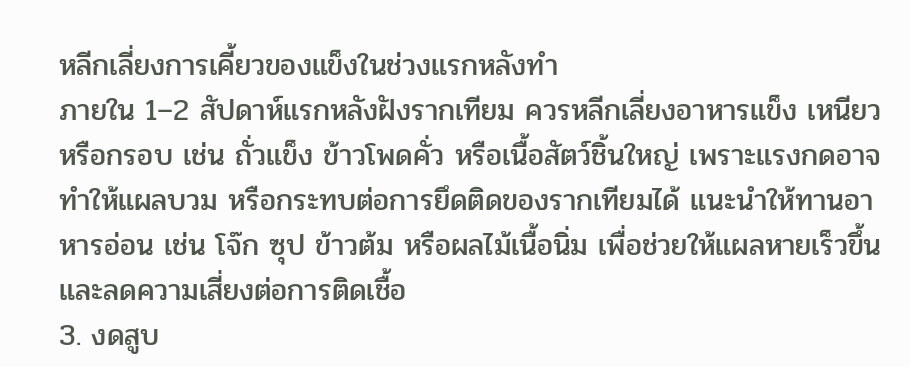หลีกเลี่ยงการเคี้ยวของแข็งในช่วงแรกหลังทำ
ภายใน 1–2 สัปดาห์แรกหลังฝังรากเทียม ควรหลีกเลี่ยงอาหารแข็ง เหนียว หรือกรอบ เช่น ถั่วแข็ง ข้าวโพดคั่ว หรือเนื้อสัตว์ชิ้นใหญ่ เพราะแรงกดอาจทำให้แผลบวม หรือกระทบต่อการยึดติดของรากเทียมได้ แนะนำให้ทานอาหารอ่อน เช่น โจ๊ก ซุป ข้าวต้ม หรือผลไม้เนื้อนิ่ม เพื่อช่วยให้แผลหายเร็วขึ้นและลดความเสี่ยงต่อการติดเชื้อ
3. งดสูบ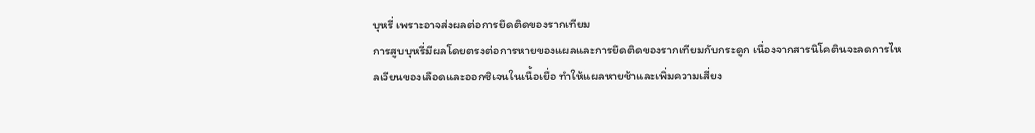บุหรี่ เพราะอาจส่งผลต่อการยึดติดของรากเทียม
การสูบบุหรี่มีผลโดยตรงต่อการหายของแผลและการยึดติดของรากเทียมกับกระดูก เนื่องจากสารนิโคตินจะลดการไหลเวียนของเลือดและออกซิเจนในเนื้อเยื่อ ทำให้แผลหายช้าและเพิ่มความเสี่ยง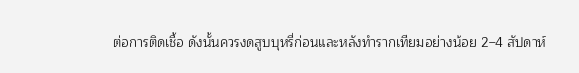ต่อการติดเชื้อ ดังนั้นควรงดสูบบุหรี่ก่อนและหลังทำรากเทียมอย่างน้อย 2–4 สัปดาห์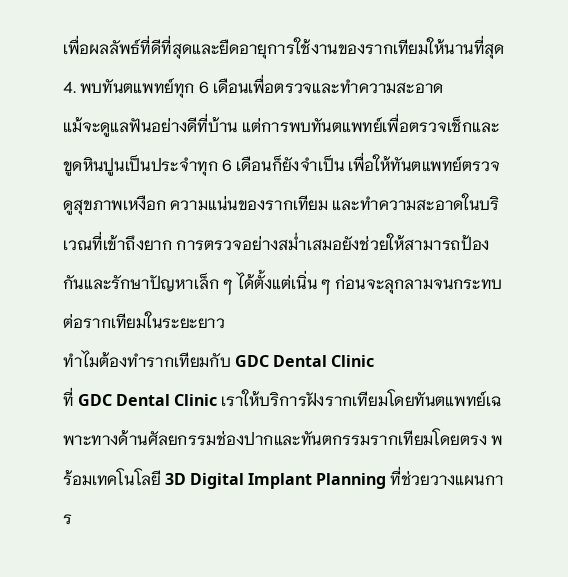เพื่อผลลัพธ์ที่ดีที่สุดและยืดอายุการใช้งานของรากเทียมให้นานที่สุด
4. พบทันตแพทย์ทุก 6 เดือนเพื่อตรวจและทำความสะอาด
แม้จะดูแลฟันอย่างดีที่บ้าน แต่การพบทันตแพทย์เพื่อตรวจเช็กและขูดหินปูนเป็นประจำทุก 6 เดือนก็ยังจำเป็น เพื่อให้ทันตแพทย์ตรวจดูสุขภาพเหงือก ความแน่นของรากเทียม และทำความสะอาดในบริเวณที่เข้าถึงยาก การตรวจอย่างสม่ำเสมอยังช่วยให้สามารถป้องกันและรักษาปัญหาเล็ก ๆ ได้ตั้งแต่เนิ่น ๆ ก่อนจะลุกลามจนกระทบต่อรากเทียมในระยะยาว
ทำไมต้องทำรากเทียมกับ GDC Dental Clinic
ที่ GDC Dental Clinic เราให้บริการฝังรากเทียมโดยทันตแพทย์เฉพาะทางด้านศัลยกรรมช่องปากและทันตกรรมรากเทียมโดยตรง พร้อมเทคโนโลยี 3D Digital Implant Planning ที่ช่วยวางแผนการ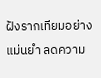ฝังรากเทียมอย่างแม่นยำ ลดความ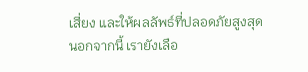เสี่ยง และให้ผลลัพธ์ที่ปลอดภัยสูงสุด
นอกจากนี้ เรายังเลือ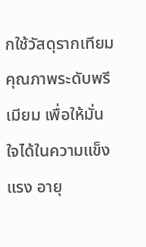กใช้วัสดุรากเทียมคุณภาพระดับพรีเมียม เพื่อให้มั่นใจได้ในความแข็งแรง อายุ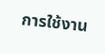การใช้งาน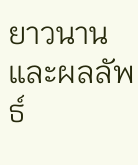ยาวนาน และผลลัพธ์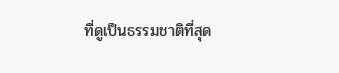ที่ดูเป็นธรรมชาติที่สุด